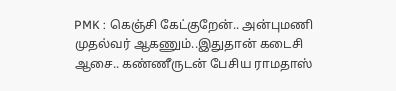PMK : கெஞ்சி கேட்குறேன்.. அன்புமணி முதல்வர் ஆகணும்..இதுதான் கடைசி ஆசை.. கண்ணீருடன் பேசிய ராமதாஸ்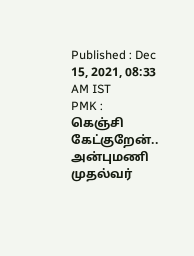Published : Dec 15, 2021, 08:33 AM IST
PMK : கெஞ்சி கேட்குறேன்.. அன்புமணி முதல்வர்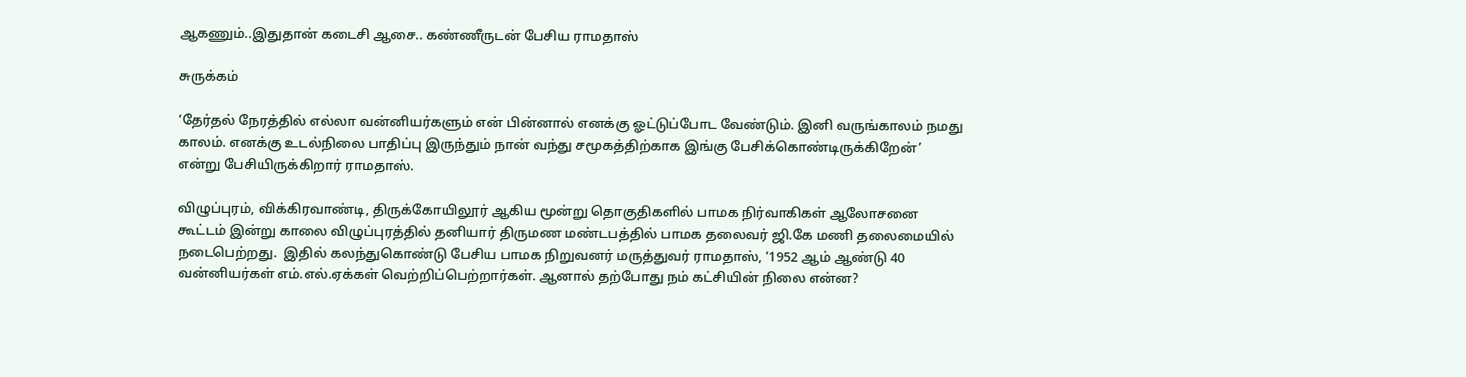ஆகணும்..இதுதான் கடைசி ஆசை.. கண்ணீருடன் பேசிய ராமதாஸ்

சுருக்கம்

‘தேர்தல் நேரத்தில் எல்லா வன்னியர்களும் என் பின்னால் எனக்கு ஓட்டுப்போட வேண்டும். இனி வருங்காலம் நமது காலம். எனக்கு உடல்நிலை பாதிப்பு இருந்தும் நான் வந்து சமூகத்திற்காக இங்கு பேசிக்கொண்டிருக்கிறேன்’ என்று பேசியிருக்கிறார் ராமதாஸ்.

விழுப்புரம், விக்கிரவாண்டி, திருக்கோயிலூர் ஆகிய மூன்று தொகுதிகளில் பாமக நிர்வாகிகள் ஆலோசனை கூட்டம் இன்று காலை விழுப்புரத்தில் தனியார் திருமண மண்டபத்தில் பாமக தலைவர் ஜி.கே மணி தலைமையில் நடைபெற்றது.  இதில் கலந்துகொண்டு பேசிய பாமக நிறுவனர் மருத்துவர் ராமதாஸ், ‘1952 ஆம் ஆண்டு 40 வன்னியர்கள் எம்.எல்.ஏக்கள் வெற்றிப்பெற்றார்கள். ஆனால் தற்போது நம் கட்சியின் நிலை என்ன?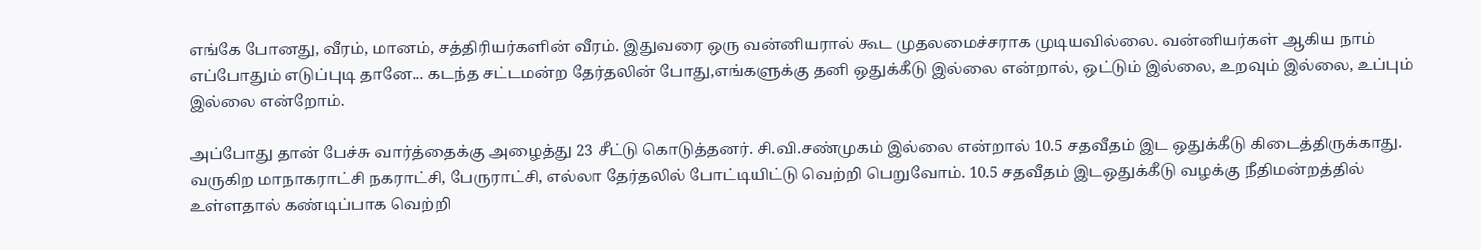எங்கே போனது, வீரம், மானம், சத்திரியர்களின் வீரம். இதுவரை ஒரு வன்னியரால் கூட முதலமைச்சராக முடியவில்லை. வன்னியர்கள் ஆகிய நாம் எப்போதும் எடுப்புடி தானே... கடந்த சட்டமன்ற தேர்தலின் போது,எங்களுக்கு தனி ஒதுக்கீடு இல்லை என்றால், ஒட்டும் இல்லை, உறவும் இல்லை, உப்பும் இல்லை என்றோம்.

அப்போது தான் பேச்சு வார்த்தைக்கு அழைத்து 23 சீட்டு கொடுத்தனர். சி.வி.சண்முகம் இல்லை என்றால் 10.5 சதவீதம் இட ஒதுக்கீடு கிடைத்திருக்காது. வருகிற மாநாகராட்சி நகராட்சி, பேருராட்சி, எல்லா தேர்தலில் போட்டியிட்டு வெற்றி பெறுவோம். 10.5 சதவீதம் இடஒதுக்கீடு வழக்கு நீதிமன்றத்தில் உள்ளதால் கண்டிப்பாக வெற்றி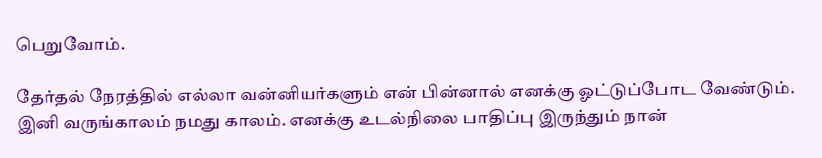பெறுவோம்.

தேர்தல் நேரத்தில் எல்லா வன்னியர்களும் என் பின்னால் எனக்கு ஓட்டுப்போட வேண்டும். இனி வருங்காலம் நமது காலம். எனக்கு உடல்நிலை பாதிப்பு இருந்தும் நான்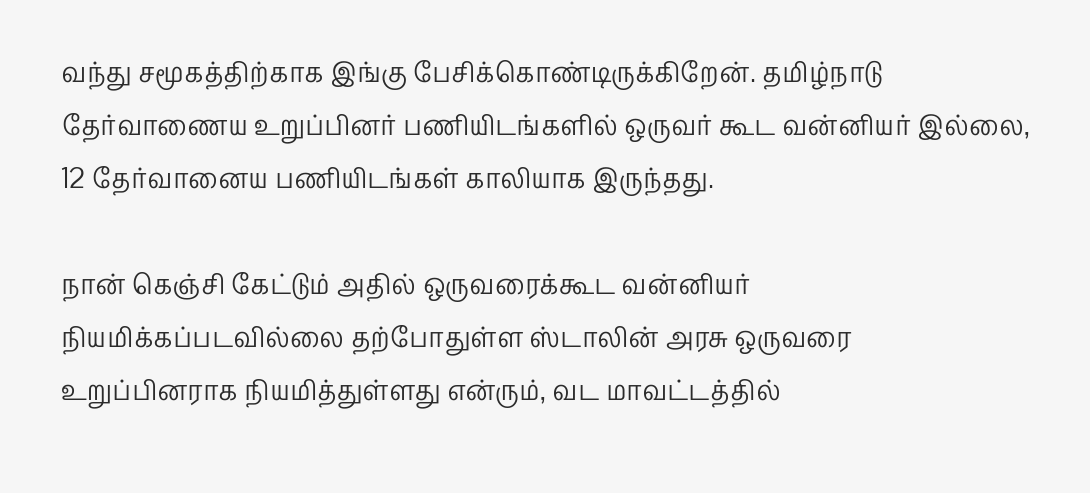வந்து சமூகத்திற்காக இங்கு பேசிக்கொண்டிருக்கிறேன். தமிழ்நாடு தேர்வாணைய உறுப்பினர் பணியிடங்களில் ஒருவர் கூட வன்னியர் இல்லை, 12 தேர்வானைய பணியிடங்கள் காலியாக இருந்தது.

நான் கெஞ்சி கேட்டும் அதில் ஒருவரைக்கூட வன்னியர் நியமிக்கப்படவில்லை தற்போதுள்ள ஸ்டாலின் அரசு ஒருவரை உறுப்பினராக நியமித்துள்ளது என்ரும், வட மாவட்டத்தில்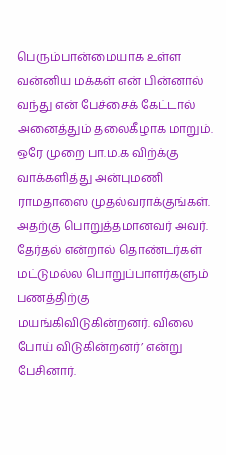பெரும்பான்மையாக உள்ள வன்னிய மக்கள் என் பின்னால் வந்து என் பேச்சைக் கேட்டால் அனைத்தும் தலைகீழாக மாறும். ஒரே முறை பா.ம.க விற்க்கு வாக்களித்து அன்புமணி ராமதாஸை முதல்வராக்குங்கள். அதற்கு பொறுத்தமானவர் அவர். தேர்தல் என்றால் தொண்டர்கள் மட்டுமல்ல பொறுப்பாளர்களும் பணத்திற்கு மயங்கிவிடுகின்றனர். விலை போய் விடுகின்றனர்’ என்று பேசினார்.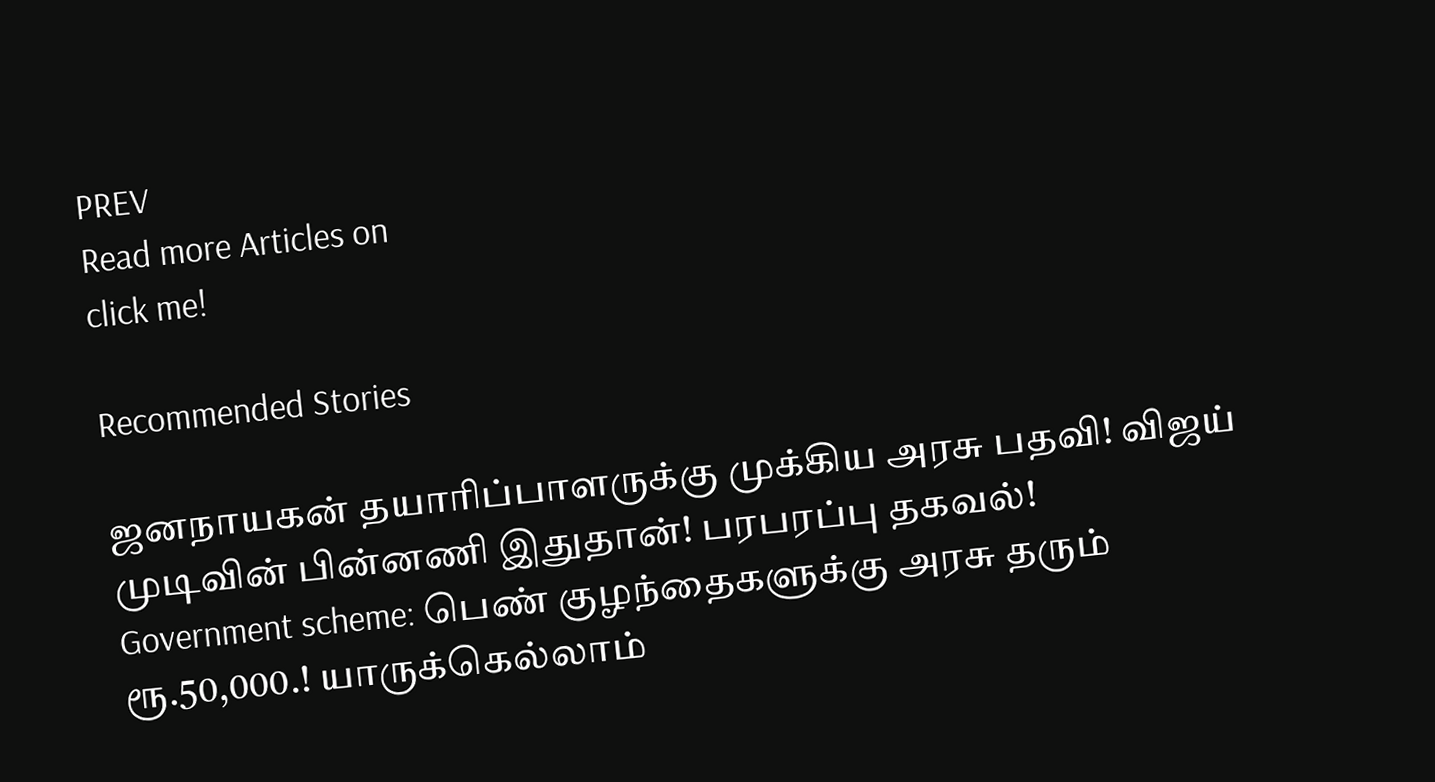PREV
Read more Articles on
click me!

Recommended Stories

ஜனநாயகன் தயாரிப்பாளருக்கு முக்கிய அரசு பதவி! விஜய் முடிவின் பின்னணி இதுதான்! பரபரப்பு தகவல்!
Government scheme: பெண் குழந்தைகளுக்கு அரசு தரும் ரூ.50,000.! யாருக்கெல்லாம்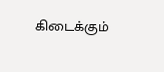கிடைக்கும்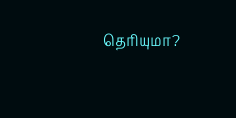தெரியுமா?